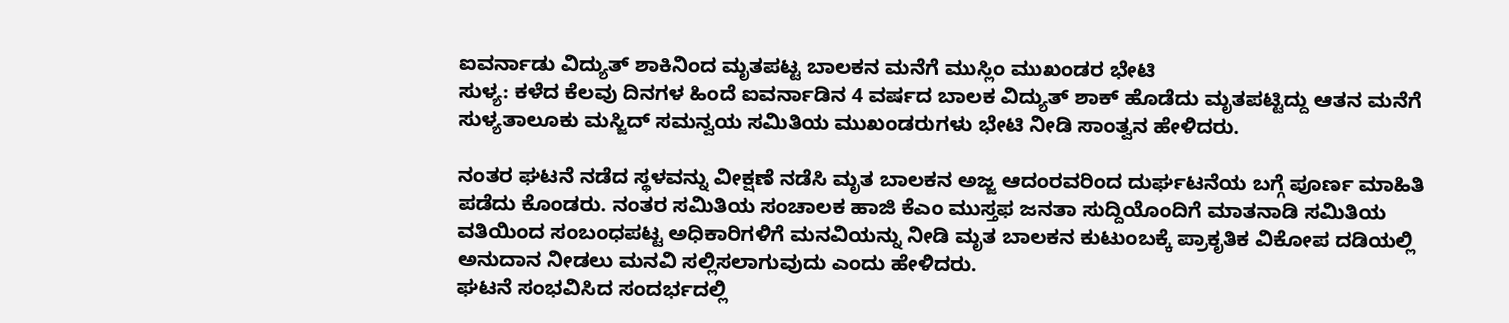ಐವರ್ನಾಡು ವಿದ್ಯುತ್ ಶಾಕಿನಿಂದ ಮೃತಪಟ್ಟ ಬಾಲಕನ ಮನೆಗೆ ಮುಸ್ಲಿಂ ಮುಖಂಡರ ಭೇಟಿ
ಸುಳ್ಯ: ಕಳೆದ ಕೆಲವು ದಿನಗಳ ಹಿಂದೆ ಐವರ್ನಾಡಿನ 4 ವರ್ಷದ ಬಾಲಕ ವಿದ್ಯುತ್ ಶಾಕ್ ಹೊಡೆದು ಮೃತಪಟ್ಟಿದ್ದು ಆತನ ಮನೆಗೆ ಸುಳ್ಯತಾಲೂಕು ಮಸ್ಜಿದ್ ಸಮನ್ವಯ ಸಮಿತಿಯ ಮುಖಂಡರುಗಳು ಭೇಟಿ ನೀಡಿ ಸಾಂತ್ವನ ಹೇಳಿದರು.

ನಂತರ ಘಟನೆ ನಡೆದ ಸ್ಥಳವನ್ನು ವೀಕ್ಷಣೆ ನಡೆಸಿ ಮೃತ ಬಾಲಕನ ಅಜ್ಜ ಆದಂರವರಿಂದ ದುರ್ಘಟನೆಯ ಬಗ್ಗೆ ಪೂರ್ಣ ಮಾಹಿತಿ ಪಡೆದು ಕೊಂಡರು. ನಂತರ ಸಮಿತಿಯ ಸಂಚಾಲಕ ಹಾಜಿ ಕೆಎಂ ಮುಸ್ತಫ ಜನತಾ ಸುದ್ದಿಯೊಂದಿಗೆ ಮಾತನಾಡಿ ಸಮಿತಿಯ ವತಿಯಿಂದ ಸಂಬಂಧಪಟ್ಟ ಅಧಿಕಾರಿಗಳಿಗೆ ಮನವಿಯನ್ನು ನೀಡಿ ಮೃತ ಬಾಲಕನ ಕುಟುಂಬಕ್ಕೆ ಪ್ರಾಕೃತಿಕ ವಿಕೋಪ ದಡಿಯಲ್ಲಿ ಅನುದಾನ ನೀಡಲು ಮನವಿ ಸಲ್ಲಿಸಲಾಗುವುದು ಎಂದು ಹೇಳಿದರು.
ಘಟನೆ ಸಂಭವಿಸಿದ ಸಂದರ್ಭದಲ್ಲಿ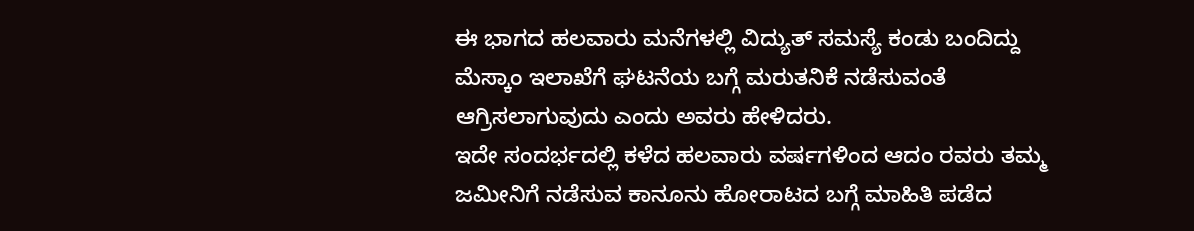ಈ ಭಾಗದ ಹಲವಾರು ಮನೆಗಳಲ್ಲಿ ವಿದ್ಯುತ್ ಸಮಸ್ಯೆ ಕಂಡು ಬಂದಿದ್ದು ಮೆಸ್ಕಾಂ ಇಲಾಖೆಗೆ ಘಟನೆಯ ಬಗ್ಗೆ ಮರುತನಿಕೆ ನಡೆಸುವಂತೆ ಆಗ್ರಿಸಲಾಗುವುದು ಎಂದು ಅವರು ಹೇಳಿದರು.
ಇದೇ ಸಂದರ್ಭದಲ್ಲಿ ಕಳೆದ ಹಲವಾರು ವರ್ಷಗಳಿಂದ ಆದಂ ರವರು ತಮ್ಮ ಜಮೀನಿಗೆ ನಡೆಸುವ ಕಾನೂನು ಹೋರಾಟದ ಬಗ್ಗೆ ಮಾಹಿತಿ ಪಡೆದ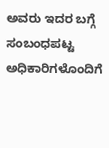ಅವರು ಇದರ ಬಗ್ಗೆ ಸಂಬಂಧಪಟ್ಟ ಅಧಿಕಾರಿಗಳೊಂದಿಗೆ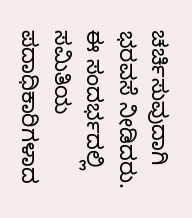ಚರ್ಚಿಸುವುದಾಗಿ ಭರವಸೆ ನೀಡಿದರು.
ಈ ಸಂದರ್ಭದಲ್ಲಿ ಸಮಿತಿಯ ಪದಾಧಿಕಾರಿಗಳಾದ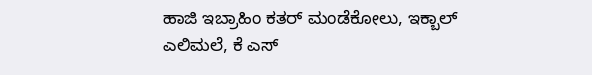ಹಾಜಿ ಇಬ್ರಾಹಿಂ ಕತರ್ ಮಂಡೆಕೋಲು, ಇಕ್ಬಾಲ್ ಎಲಿಮಲೆ, ಕೆ ಎಸ್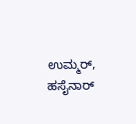ಉಮ್ಮರ್, ಹಸೈನಾರ್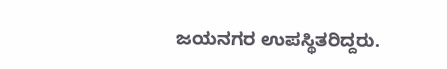ಜಯನಗರ ಉಪಸ್ಥಿತರಿದ್ದರು.